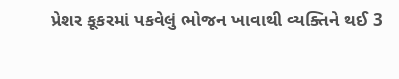પ્રેશર કૂકરમાં પકવેલું ભોજન ખાવાથી વ્યક્તિને થઈ 3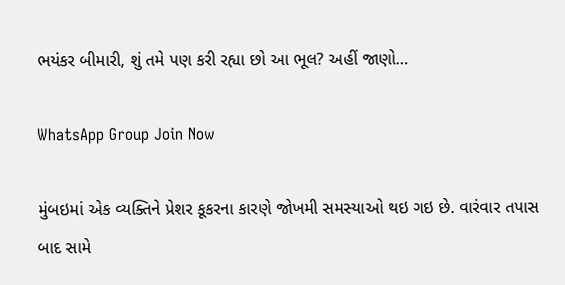ભયંકર બીમારી, શું તમે પણ કરી રહ્યા છો આ ભૂલ? અહીં જાણો…

WhatsApp Group Join Now

મુંબઇમાં એક વ્યક્તિને પ્રેશર કૂકરના કારણે જોખમી સમસ્યાઓ થઇ ગઇ છે. વારંવાર તપાસ બાદ સામે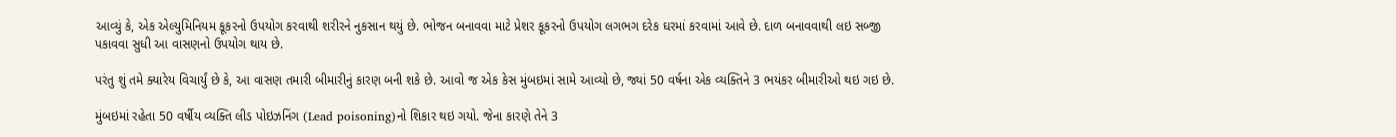આવ્યું કે, એક એલ્યુમિનિયમ કૂકરનો ઉપયોગ કરવાથી શરીરને નુકસાન થયું છે. ભોજન બનાવવા માટે પ્રેશર કૂકરનો ઉપયોગ લગભગ દરેક ઘરમાં કરવામાં આવે છે. દાળ બનાવવાથી લઇ સબ્જી પકાવવા સુધી આ વાસણનો ઉપયોગ થાય છે.

પરંતુ શું તમે ક્યારેય વિચાર્યું છે કે, આ વાસણ તમારી બીમારીનું કારણ બની શકે છે. આવો જ એક કેસ મુંબઇમાં સામે આવ્યો છે, જ્યાં 50 વર્ષના એક વ્યક્તિને 3 ભયંકર બીમારીઓ થઇ ગઇ છે.

મુંબઇમાં રહેતા 50 વર્ષીય વ્યક્તિ લીડ પોઇઝનિંગ (Lead poisoning)નો શિકાર થઇ ગયો. જેના કારણે તેને 3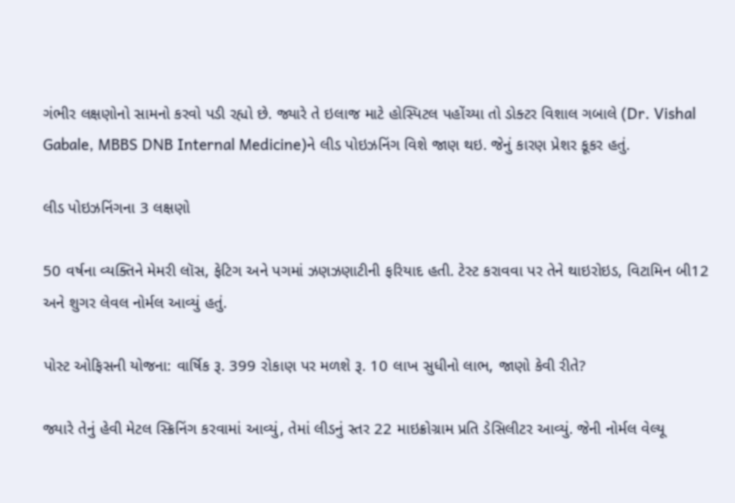ગંભીર લક્ષણોનો સામનો કરવો પડી રહ્યો છે. જ્યારે તે ઇલાજ માટે હોસ્પિટલ પહોંચ્યા તો ડોક્ટર વિશાલ ગબાલે (Dr. Vishal Gabale, MBBS DNB Internal Medicine)ને લીડ પોઇઝનિંગ વિશે જાણ થઇ. જેનું કારણ પ્રેશર કૂકર હતું.

લીડ પોઇઝનિંગના 3 લક્ષણો

50 વર્ષના વ્યક્તિને મેમરી લૉસ, ફેટિગ અને પગમાં ઝણઝણાટીની ફરિયાદ હતી. ટેસ્ટ કરાવવા પર તેને થાઇરોઇડ, વિટામિન બી12 અને શુગર લેવલ નોર્મલ આવ્યું હતું.

પોસ્ટ ઓફિસની યોજના: વાર્ષિક રૂ. 399 રોકાણ પર મળશે રૂ. 10 લાખ સુધીનો લાભ, જાણો કેવી રીતે?

જ્યારે તેનું હેવી મેટલ સ્ક્રિનિંગ કરવામાં આવ્યું, તેમાં લીડનું સ્તર 22 માઇક્રોગ્રામ પ્રતિ ડેસિલીટર આવ્યું. જેની નોર્મલ વેલ્યૂ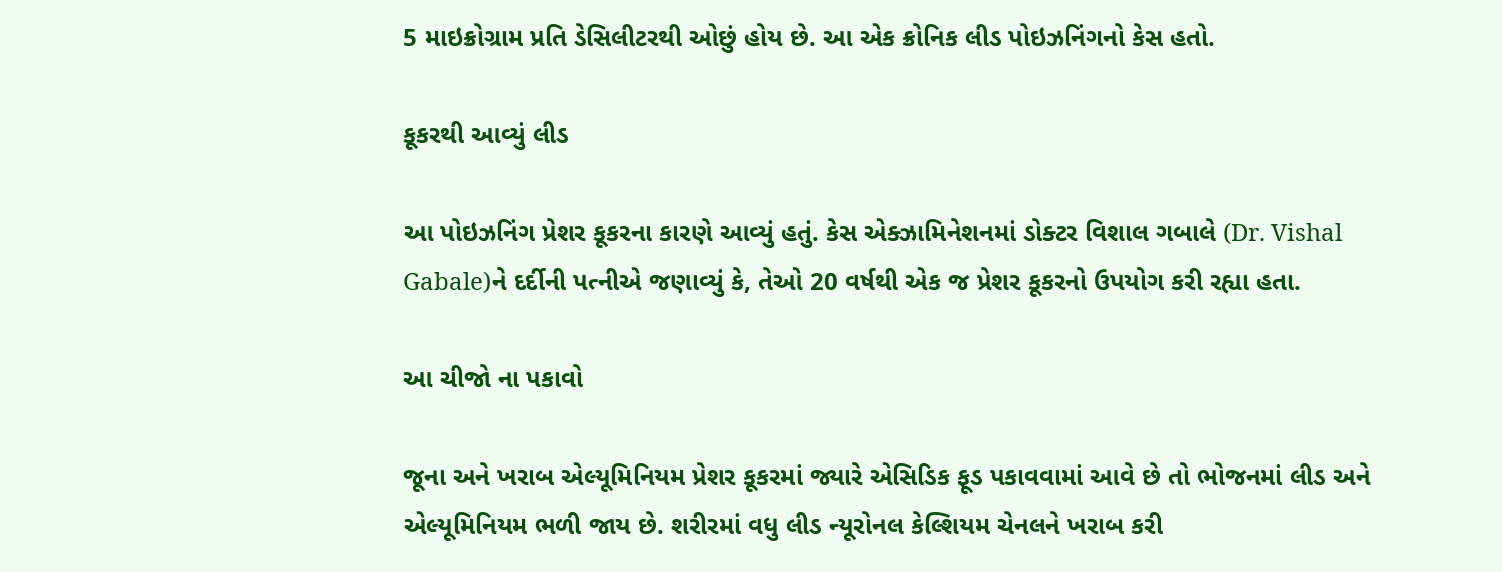5 માઇક્રોગ્રામ પ્રતિ ડેસિલીટરથી ઓછું હોય છે. આ એક ક્રોનિક લીડ પોઇઝનિંગનો કેસ હતો.

કૂકરથી આવ્યું લીડ

આ પોઇઝનિંગ પ્રેશર કૂકરના કારણે આવ્યું હતું. કેસ એક્ઝામિનેશનમાં ડોક્ટર વિશાલ ગબાલે (Dr. Vishal Gabale)ને દર્દીની પત્નીએ જણાવ્યું કે, તેઓ 20 વર્ષથી એક જ પ્રેશર કૂકરનો ઉપયોગ કરી રહ્યા હતા.

આ ચીજો ના પકાવો

જૂના અને ખરાબ એલ્યૂમિનિયમ પ્રેશર કૂકરમાં જ્યારે એસિડિક ફૂડ પકાવવામાં આવે છે તો ભોજનમાં લીડ અને એલ્યૂમિનિયમ ભળી જાય છે. શરીરમાં વધુ લીડ ન્યૂરોનલ કેલ્શિયમ ચેનલને ખરાબ કરી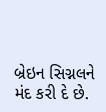બ્રેઇન સિગ્નલને મંદ કરી દે છે.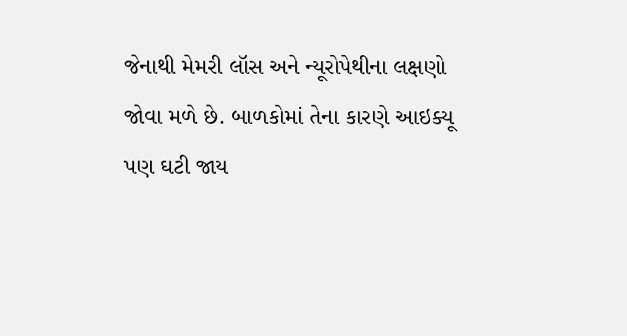જેનાથી મેમરી લૉસ અને ન્યૂરોપેથીના લક્ષણો જોવા મળે છે. બાળકોમાં તેના કારણે આઇક્યૂ પણ ઘટી જાય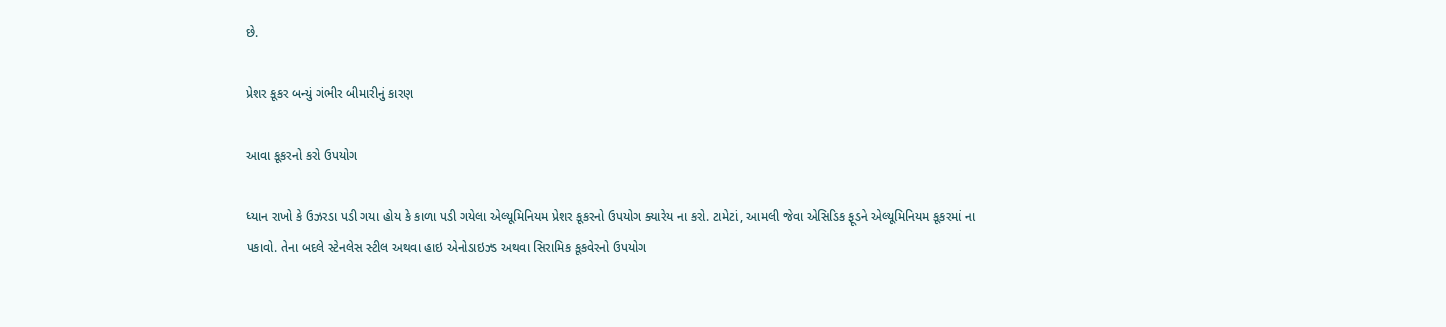છે.

પ્રેશર કૂકર બન્યું ગંભીર બીમારીનું કારણ

આવા કૂકરનો કરો ઉપયોગ

ધ્યાન રાખો કે ઉઝરડા પડી ગયા હોય કે કાળા પડી ગયેલા એલ્યૂમિનિયમ પ્રેશર કૂકરનો ઉપયોગ ક્યારેય ના કરો. ટામેટાં, આમલી જેવા એસિડિક ફૂડને એલ્યૂમિનિયમ કૂકરમાં ના પકાવો. તેના બદલે સ્ટેનલેસ સ્ટીલ અથવા હાઇ એનોડાઇઝ્ડ અથવા સિરામિક કૂકવેરનો ઉપયોગ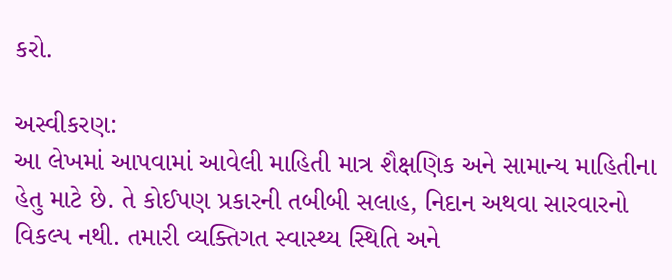કરો.

અસ્વીકરણ:
આ લેખમાં આપવામાં આવેલી માહિતી માત્ર શૈક્ષણિક અને સામાન્ય માહિતીના હેતુ માટે છે. તે કોઈપણ પ્રકારની તબીબી સલાહ, નિદાન અથવા સારવારનો વિકલ્પ નથી. તમારી વ્યક્તિગત સ્વાસ્થ્ય સ્થિતિ અને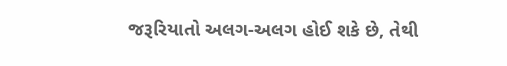જરૂરિયાતો અલગ-અલગ હોઈ શકે છે, તેથી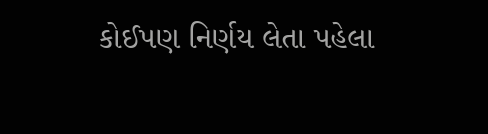કોઈપણ નિર્ણય લેતા પહેલા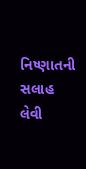નિષ્ણાતની સલાહ લેવી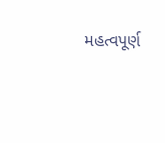મહત્વપૂર્ણ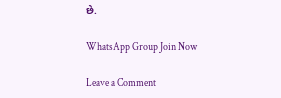છે.

WhatsApp Group Join Now

Leave a Comment